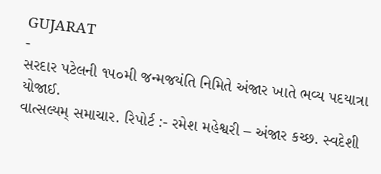GUJARAT
-
સરદાર પટેલની ૧૫૦મી જન્મજયંતિ નિમિતે અંજાર ખાતે ભવ્ય પદયાત્રા યોજાઈ.
વાત્સલ્યમ્ સમાચાર. રિપોર્ટ :- રમેશ મહેશ્વરી – અંજાર કચ્છ. સ્વદેશી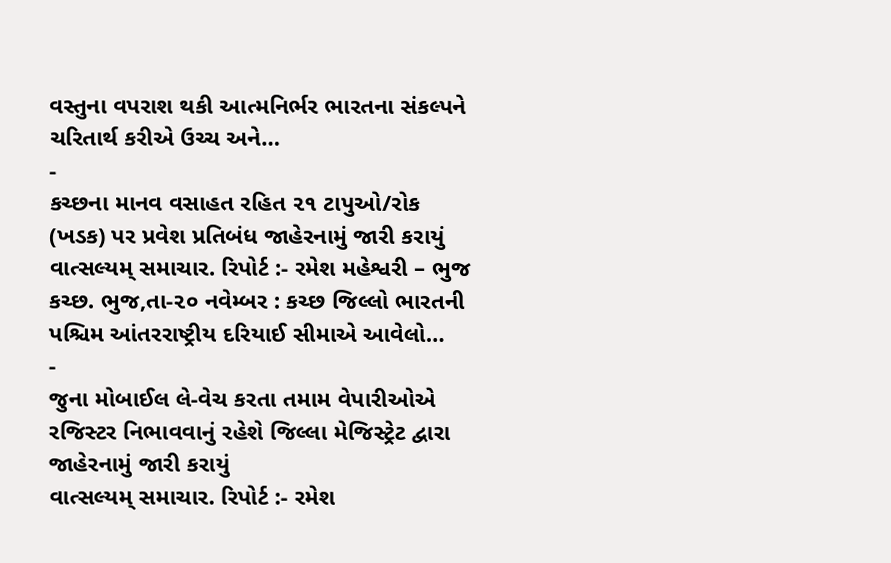વસ્તુના વપરાશ થકી આત્મનિર્ભર ભારતના સંકલ્પને ચરિતાર્થ કરીએ ઉચ્ચ અને…
-
કચ્છના માનવ વસાહત રહિત ૨૧ ટાપુઓ/રોક (ખડક) પર પ્રવેશ પ્રતિબંધ જાહેરનામું જારી કરાયું
વાત્સલ્યમ્ સમાચાર. રિપોર્ટ :- રમેશ મહેશ્વરી – ભુજ કચ્છ. ભુજ,તા-૨૦ નવેમ્બર : કચ્છ જિલ્લો ભારતની પશ્ચિમ આંતરરાષ્ટ્રીય દરિયાઈ સીમાએ આવેલો…
-
જુના મોબાઈલ લે-વેચ કરતા તમામ વેપારીઓએ રજિસ્ટર નિભાવવાનું રહેશે જિલ્લા મેજિસ્ટ્રેટ દ્વારા જાહેરનામું જારી કરાયું
વાત્સલ્યમ્ સમાચાર. રિપોર્ટ :- રમેશ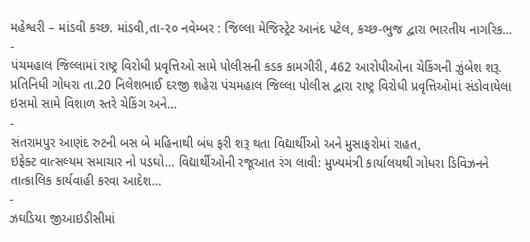મહેશ્વરી – માંડવી કચ્છ. માંડવી,તા-૨૦ નવેમ્બર : જિલ્લા મેજિસ્ટ્રેટ આનંદ પટેલ, કચ્છ-ભુજ દ્વારા ભારતીય નાગરિક…
-
પંચમહાલ જિલ્લામાં રાષ્ટ્ર વિરોધી પ્રવૃત્તિઓ સામે પોલીસની કડક કામગીરી, 462 આરોપીઓના ચેકિંગની ઝુંબેશ શરૂ.
પ્રતિનિધી ગોધરા તા.20 નિલેશભાઈ દરજી શહેરા પંચમહાલ જિલ્લા પોલીસ દ્વારા રાષ્ટ્ર વિરોધી પ્રવૃત્તિઓમાં સંડોવાયેલા ઇસમો સામે વિશાળ સ્તરે ચેકિંગ અને…
-
સંતરામપુર આણંદ રુટની બસ બે મહિનાથી બંધ ફરી શરૂ થતા વિદ્યાર્થીઓ અને મુસાફરોમાં રાહત,
ઇફેક્ટ વાત્સલ્યમ સમાચાર નો પડઘો… વિદ્યાર્થીઓની રજૂઆત રંગ લાવી: મુખ્યમંત્રી કાર્યાલયથી ગોધરા ડિવિઝનને તાત્કાલિક કાર્યવાહી કરવા આદેશ…
-
ઝઘડિયા જીઆઇડીસીમાં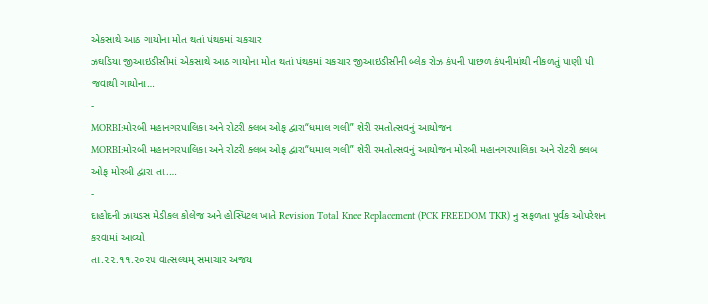એકસાથે આઠ ગાયોના મોત થતાં પંથકમાં ચકચાર
ઝઘડિયા જીઆઇડીસીમાં એકસાથે આઠ ગાયોના મોત થતાં પંથકમાં ચકચાર જીઆઇડીસીની બ્લેક રોઝ કંપની પાછળ કંપનીમાંથી નીકળતું પાણી પી જવાથી ગાયોના…
-
MORBI:મોરબી મહાનગરપાલિકા અને રોટરી ક્લબ ઓફ દ્વારા“ધમાલ ગલી” શેરી રમતોત્સવનું આયોજન
MORBI:મોરબી મહાનગરપાલિકા અને રોટરી ક્લબ ઓફ દ્વારા“ધમાલ ગલી” શેરી રમતોત્સવનું આયોજન મોરબી મહાનગરપાલિકા અને રોટરી ક્લબ ઓફ મોરબી દ્વારા તા.…
-
દાહોદની ઝાયડસ મેડીકલ કોલેજ અને હોસ્પિટલ ખાતે Revision Total Knee Replacement (PCK FREEDOM TKR) નુ સફળતા પૂર્વક ઓપરેશન કરવામાં આવ્યો
તા.૨૨.૧૧.૨૦૨૫ વાત્સલ્યમ્ સમાચાર અજય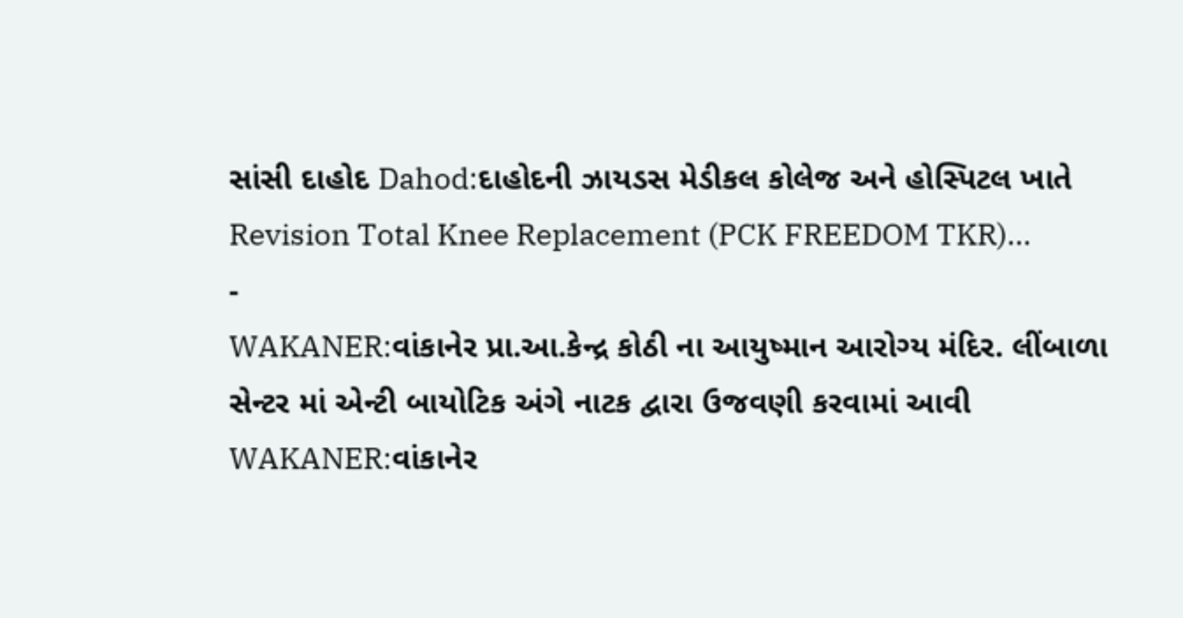સાંસી દાહોદ Dahod:દાહોદની ઝાયડસ મેડીકલ કોલેજ અને હોસ્પિટલ ખાતે Revision Total Knee Replacement (PCK FREEDOM TKR)…
-
WAKANER:વાંકાનેર પ્રા.આ.કેન્દ્ર કોઠી ના આયુષ્માન આરોગ્ય મંદિર. લીંબાળા સેન્ટર માં એન્ટી બાયોટિક અંગે નાટક દ્વારા ઉજવણી કરવામાં આવી
WAKANER:વાંકાનેર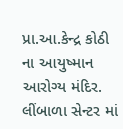પ્રા.આ.કેન્દ્ર કોઠી ના આયુષ્માન આરોગ્ય મંદિર. લીંબાળા સેન્ટર માં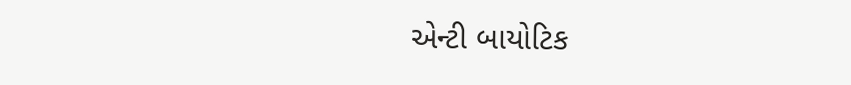એન્ટી બાયોટિક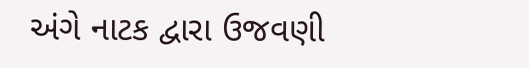અંગે નાટક દ્વારા ઉજવણી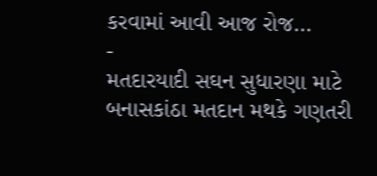કરવામાં આવી આજ રોજ…
-
મતદારયાદી સઘન સુધારણા માટે બનાસકાંઠા મતદાન મથકે ગણતરી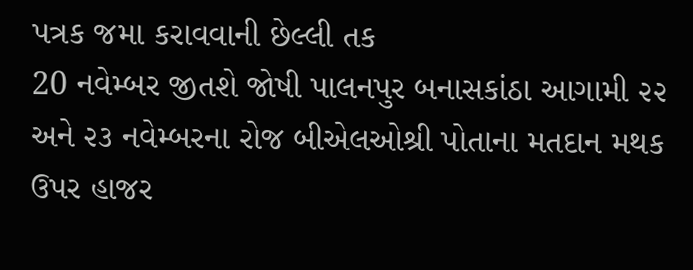પત્રક જમા કરાવવાની છેલ્લી તક
20 નવેમ્બર જીતશે જોષી પાલનપુર બનાસકાંઠા આગામી ૨૨ અને ૨૩ નવેમ્બરના રોજ બીએલઓશ્રી પોતાના મતદાન મથક ઉપર હાજર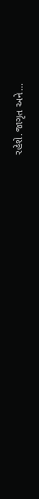રહેશે.જાગૃત અને…